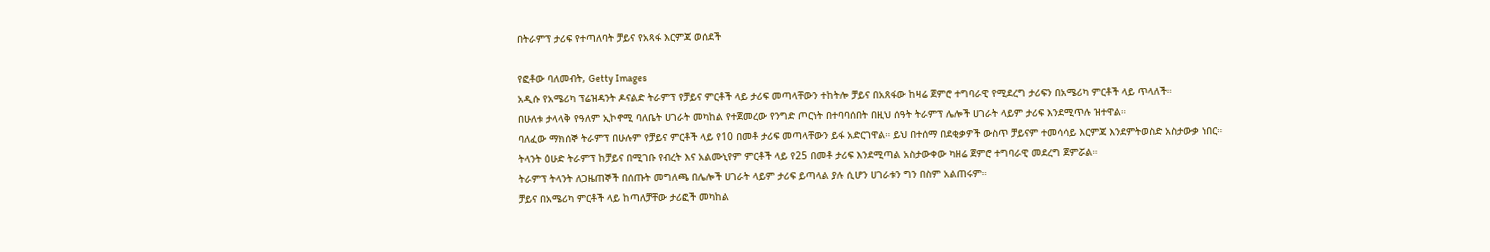በትራምፕ ታሪፍ የተጣለባት ቻይና የአጻፋ እርምጃ ወሰደች

የፎቶው ባለመብት, Getty Images
አዲሱ የአሜሪካ ፕሬዝዳንት ዶናልድ ትራምፕ የቻይና ምርቶች ላይ ታሪፍ መጣላቸውን ተከትሎ ቻይና በአጸፋው ከዛሬ ጀምሮ ተግባራዊ የሚደረግ ታሪፍን በአሜሪካ ምርቶች ላይ ጥላለች።
በሁለቱ ታላላቅ የዓለም ኢኮኖሚ ባለቤት ሀገራት መካከል የተጀመረው የንግድ ጦርነት በተባባሰበት በዚህ ሰዓት ትራምፕ ሌሎች ሀገራት ላይም ታሪፍ እንደሚጥሉ ዝተዋል።
ባለፈው ማክሰኞ ትራምፕ በሁሉም የቻይና ምርቶች ላይ የ10 በመቶ ታሪፍ መጣላቸውን ይፋ አድርገዋል። ይህ በተሰማ በደቂቃዎች ውስጥ ቻይናም ተመሳሳይ እርምጃ እንደምትወስድ አስታውቃ ነበር።
ትላንት ዕሁድ ትራምፕ ከቻይና በሚገቡ የብረት እና አልሙኒየም ምርቶች ላይ የ25 በመቶ ታሪፍ እንደሚጣል አስታውቀው ካዘሬ ጀምሮ ተግባራዊ መደረግ ጀምሯል።
ትራምፕ ትላንት ለጋዜጠኞች በሰጡት መግለጫ በሌሎች ሀገራት ላይም ታሪፍ ይጣላል ያሉ ሲሆን ሀገራቱን ግን በስም አልጠሩም።
ቻይና በአሜሪካ ምርቶች ላይ ከጣለቻቸው ታሪፎች መካከል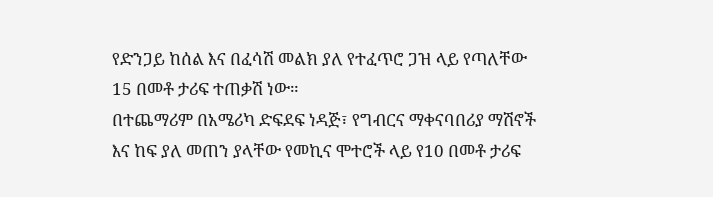የድንጋይ ከሰል እና በፈሳሽ መልክ ያለ የተፈጥሮ ጋዝ ላይ የጣለቸው 15 በመቶ ታሪፍ ተጠቃሽ ነው።
በተጨማሪም በአሜሪካ ድፍደፍ ነዳጅ፣ የግብርና ማቀናባበሪያ ማሽኖች እና ከፍ ያለ መጠን ያላቸው የመኪና ሞተሮች ላይ የ10 በመቶ ታሪፍ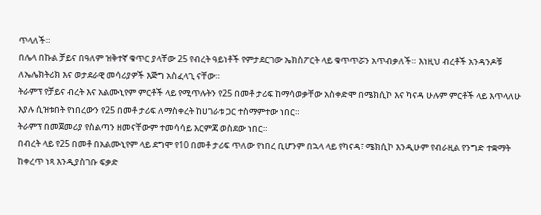ጥላለች።
በሌላ በኩል ቻይና በዓለም ዝቅተኛ ቁጥር ያላቸው 25 የብረት ዓይነቶች የምታደርገው ኤክስፖርት ላይ ቁጥጥሯን አጥብቃለች። እነዚህ ብረቶች አንዳንዶቹ ለኤሌክትሪክ እና ወታደራዊ መሳሪያዎች እጅግ አስፈላጊ ናቸው።
ትራምፕ የቻይና ብረት እና አልሙኒየም ምርቶች ላይ የሚጥሉትን የ25 በመቶ ታሪፍ ከማሳወቃቸው አስቀድሞ በሜክሲኮ እና ካናዳ ሁሉም ምርቶች ላይ እጥላለሁ እያሉ ሲዝቱበት የነበረውን የ25 በመቶ ታሪፍ ለማስቀረት ከሀገራቱ ጋር ተስማምተው ነበር።
ትራምፕ በመጀመሪያ የስልጣን ዘመናቸውም ተመሳሳይ እርምጃ ወስደው ነበር።
በብረት ላይ የ25 በመቶ በአልሙኒየም ላይ ደግሞ የ10 በመቶ ታሪፍ ጥለው የነበረ ቢሆንም በኋላ ላይ የካናዳ፣ ሜክሲኮ እንዲሁም የብራዚል የንግድ ተቋማት ከቀረጥ ነጻ እንዲያስገቡ ፍቃድ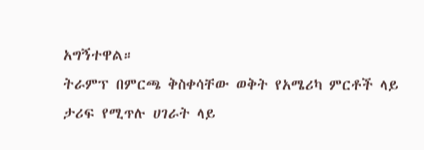አግኝተዋል።
ትራምፕ በምርጫ ቅስቀሳቸው ወቅት የአሜሪካ ምርቶች ላይ ታሪፍ የሚጥሉ ሀገራት ላይ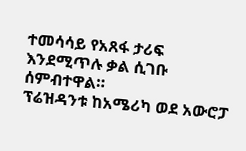ተመሳሳይ የአጸፋ ታሪፍ እንደሚጥሉ ቃል ሲገቡ ሰምብተዋል።
ፕሬዝዳንቱ ከአሜሪካ ወደ አውሮፓ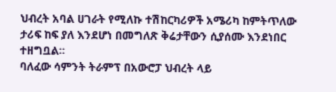ህብረት አባል ሀገራት የሚለኩ ተሽከርካሪዎች አሜሪካ ከምትጥለው ታሪፍ ከፍ ያለ እንደሆነ በመግለጽ ቅሬታቸውን ሲያሰሙ እንደነበር ተዘግቧል።
ባለፈው ሳምንት ትራምፕ በአውሮፓ ህብረት ላይ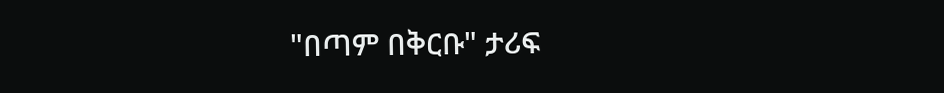"በጣም በቅርቡ" ታሪፍ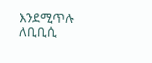እንደሚጥሉ ለቢቢሲ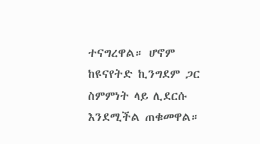ተናግረዋል። ሆኖም ከዩናየትድ ኪንግደም ጋር ስምምነት ላይ ሊደርሱ እንደሚችል ጠቁመዋል።